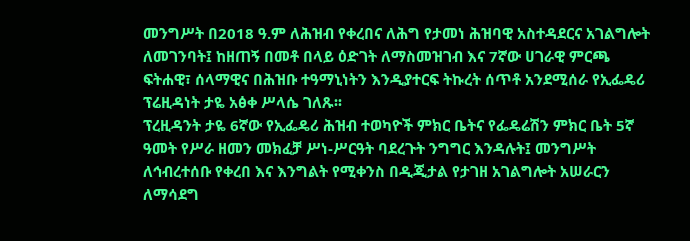መንግሥት በ2018 ዓ.ም ለሕዝብ የቀረበና ለሕግ የታመነ ሕዝባዊ አስተዳደርና አገልግሎት ለመገንባት፤ ከዘጠኝ በመቶ በላይ ዕድገት ለማስመዝገብ እና 7ኛው ሀገራዊ ምርጫ ፍትሐዊ፣ ሰላማዊና በሕዝቡ ተዓማኒነትን እንዲያተርፍ ትኩረት ሰጥቶ አንደሚሰራ የኢፌዴሪ ፕሬዚዳነት ታዬ አፅቀ ሥላሴ ገለጹ፡፡
ፕረዚዳንት ታዬ 6ኛው የኢፌዴሪ ሕዝብ ተወካዮች ምክር ቤትና የፌዴሬሽን ምክር ቤት 5ኛ ዓመት የሥራ ዘመን መክፈቻ ሥነ-ሥርዓት ባደረጉት ንግግር እንዳሉት፤ መንግሥት ለኅብረተሰቡ የቀረበ እና እንግልት የሚቀንስ በዲጂታል የታገዘ አገልግሎት አሠራርን ለማሳደግ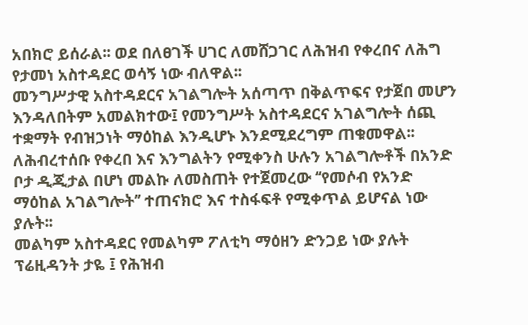አበክሮ ይሰራል፡፡ ወደ በለፀገች ሀገር ለመሸጋገር ለሕዝብ የቀረበና ለሕግ የታመነ አስተዳደር ወሳኝ ነው ብለዋል፡፡
መንግሥታዊ አስተዳደርና አገልግሎት አሰጣጥ በቅልጥፍና የታጀበ መሆን እንዳለበትም አመልክተው፤ የመንግሥት አስተዳደርና አገልግሎት ሰጪ ተቋማት የብዝኃነት ማዕከል እንዲሆኑ እንደሚደረግም ጠቁመዋል፡፡
ለሕብረተሰቡ የቀረበ እና እንግልትን የሚቀንስ ሁሉን አገልግሎቶች በአንድ ቦታ ዲጂታል በሆነ መልኩ ለመስጠት የተጀመረው ‘‘የመሶብ የአንድ ማዕከል አገልግሎት’’ ተጠናክሮ እና ተስፋፍቶ የሚቀጥል ይሆናል ነው ያሉት፡፡
መልካም አስተዳደር የመልካም ፖለቲካ ማዕዘን ድንጋይ ነው ያሉት ፕሬዚዳንት ታዬ ፤ የሕዝብ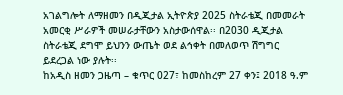አገልግሎት ለማዘመን በዲጂታል ኢትዮጵያ 2025 ስትራቴጂ በመመራት አመርቂ ሥራዎች መሠራታቸውን አስታውሰዋል፡፡ በ2030 ዲጂታል ስትራቴጂ ደግሞ ይህንን ውጤት ወደ ልኅቀት በመለወጥ ሽግግር ይደረጋል ነው ያሉት፡፡
ከአዲስ ዘመን ጋዜጣ – ቁጥር 027፣ ከመስከረም 27 ቀን፤ 2018 ዓ.ም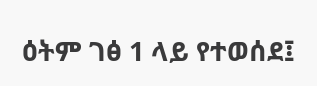ዕትም ገፅ 1 ላይ የተወሰደ፤